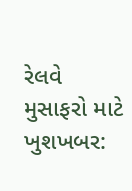રેલવે મુસાફરો માટે ખુશખબર: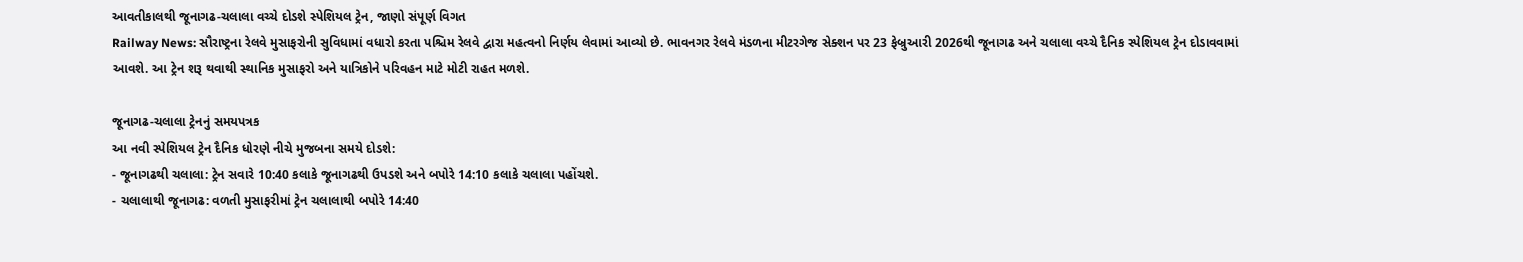આવતીકાલથી જૂનાગઢ-ચલાલા વચ્ચે દોડશે સ્પેશિયલ ટ્રેન, જાણો સંપૂર્ણ વિગત
Railway News: સૌરાષ્ટ્રના રેલવે મુસાફરોની સુવિધામાં વધારો કરતા પશ્ચિમ રેલવે દ્વારા મહત્વનો નિર્ણય લેવામાં આવ્યો છે. ભાવનગર રેલવે મંડળના મીટરગેજ સેક્શન પર 23 ફેબ્રુઆરી 2026થી જૂનાગઢ અને ચલાલા વચ્ચે દૈનિક સ્પેશિયલ ટ્રેન દોડાવવામાં આવશે. આ ટ્રેન શરૂ થવાથી સ્થાનિક મુસાફરો અને યાત્રિકોને પરિવહન માટે મોટી રાહત મળશે.

જૂનાગઢ-ચલાલા ટ્રેનનું સમયપત્રક
આ નવી સ્પેશિયલ ટ્રેન દૈનિક ધોરણે નીચે મુજબના સમયે દોડશે:
- જૂનાગઢથી ચલાલા: ટ્રેન સવારે 10:40 કલાકે જૂનાગઢથી ઉપડશે અને બપોરે 14:10 કલાકે ચલાલા પહોંચશે.
- ચલાલાથી જૂનાગઢ: વળતી મુસાફરીમાં ટ્રેન ચલાલાથી બપોરે 14:40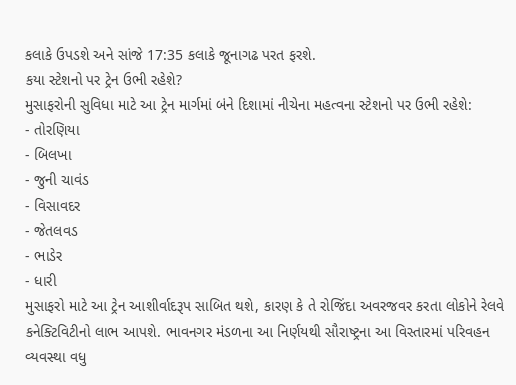કલાકે ઉપડશે અને સાંજે 17:35 કલાકે જૂનાગઢ પરત ફરશે.
કયા સ્ટેશનો પર ટ્રેન ઉભી રહેશે?
મુસાફરોની સુવિધા માટે આ ટ્રેન માર્ગમાં બંને દિશામાં નીચેના મહત્વના સ્ટેશનો પર ઉભી રહેશે:
- તોરણિયા
- બિલખા
- જુની ચાવંડ
- વિસાવદર
- જેતલવડ
- ભાડેર
- ધારી
મુસાફરો માટે આ ટ્રેન આશીર્વાદરૂપ સાબિત થશે, કારણ કે તે રોજિંદા અવરજવર કરતા લોકોને રેલવે કનેક્ટિવિટીનો લાભ આપશે. ભાવનગર મંડળના આ નિર્ણયથી સૌરાષ્ટ્રના આ વિસ્તારમાં પરિવહન વ્યવસ્થા વધુ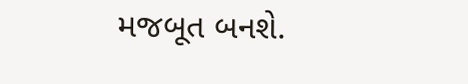મજબૂત બનશે.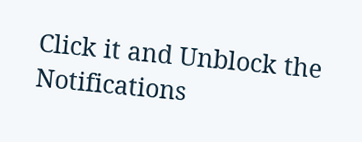Click it and Unblock the Notifications